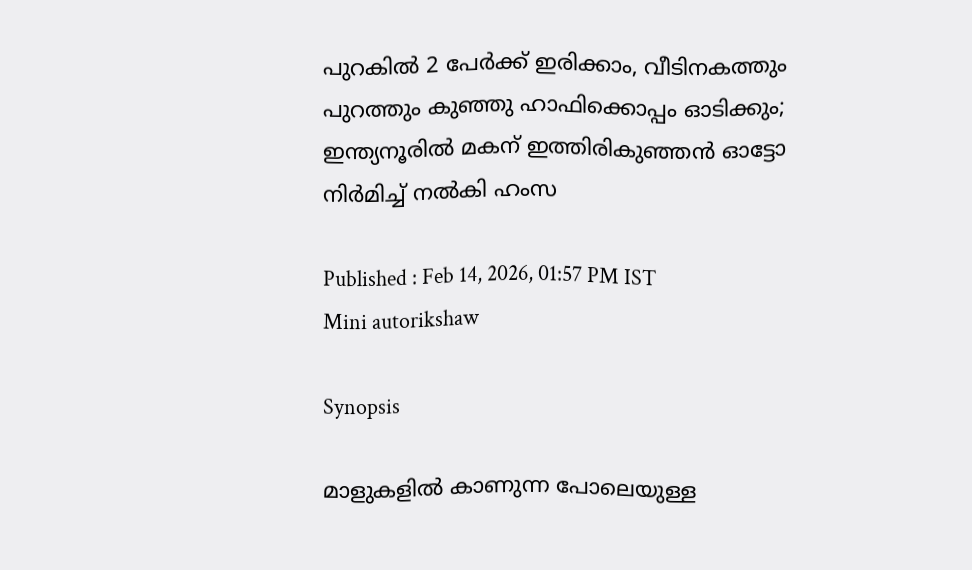പുറകിൽ 2 പേർക്ക് ഇരിക്കാം, വീടിനകത്തും പുറത്തും കുഞ്ഞു ഹാഫിക്കൊപ്പം ഓടിക്കും; ഇന്ത്യനൂരില്‍ മകന് ഇത്തിരികുഞ്ഞന്‍ ഓട്ടോ നിർമിച്ച് നൽകി ഹംസ

Published : Feb 14, 2026, 01:57 PM IST
Mini autorikshaw

Synopsis

മാളുകളിൽ കാണുന്ന പോലെയുള്ള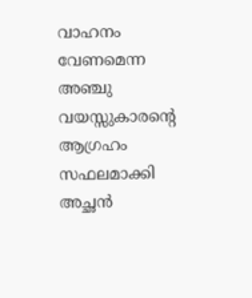വാഹനം വേണമെന്ന അഞ്ചു വയസ്സുകാരന്റെ ആഗ്രഹം സഫലമാക്കി അച്ഛൻ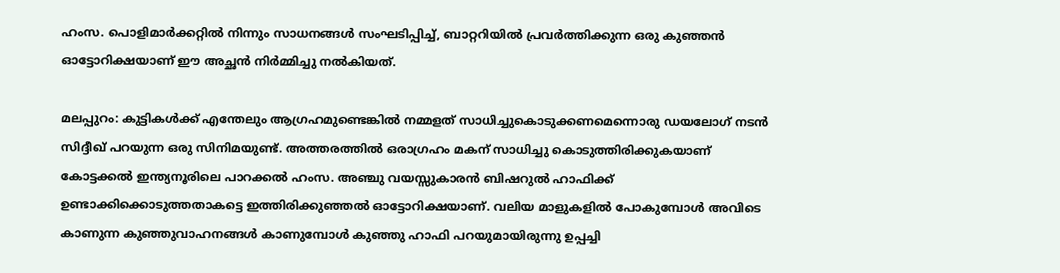ഹംസ. പൊളിമാർക്കറ്റിൽ നിന്നും സാധനങ്ങൾ സംഘടിപ്പിച്ച്, ബാറ്ററിയിൽ പ്രവർത്തിക്കുന്ന ഒരു കുഞ്ഞൻ ഓട്ടോറിക്ഷയാണ് ഈ അച്ഛൻ നിർമ്മിച്ചു നൽകിയത്.

മലപ്പുറം: കുട്ടികള്‍ക്ക് എന്തേലും ആഗ്രഹമുണ്ടെങ്കില്‍ നമ്മളത് സാധിച്ചുകൊടുക്കണമെന്നൊരു ഡയലോഗ് നടന്‍ സിദ്ദീഖ് പറയുന്ന ഒരു സിനിമയുണ്ട്. അത്തരത്തില്‍ ഒരാഗ്രഹം മകന് സാധിച്ചു കൊടുത്തിരിക്കുകയാണ് കോട്ടക്കല്‍ ഇന്ത്യനൂരിലെ പാറക്കല്‍ ഹംസ. അഞ്ചു വയസ്സുകാരന്‍ ബിഷറുല്‍ ഹാഫിക്ക് ഉണ്ടാക്കിക്കൊടുത്തതാകട്ടെ ഇത്തിരിക്കുഞ്ഞല്‍ ഓട്ടോറിക്ഷയാണ്. വലിയ മാളുകളില്‍ പോകുമ്പോള്‍ അവിടെ കാണുന്ന കുഞ്ഞുവാഹനങ്ങള്‍ കാണുമ്പോള്‍ കുഞ്ഞു ഹാഫി പറയുമായിരുന്നു ഉപ്പച്ചി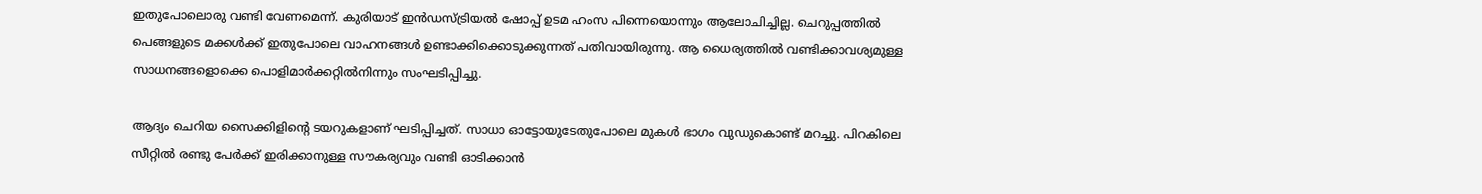ഇതുപോലൊരു വണ്ടി വേണമെന്ന്. കുരിയാട് ഇന്‍ഡസ്ട്രിയല്‍ ഷോപ്പ് ഉടമ ഹംസ പിന്നെയൊന്നും ആലോചിച്ചില്ല. ചെറുപ്പത്തില്‍ പെങ്ങളുടെ മക്കള്‍ക്ക് ഇതുപോലെ വാഹനങ്ങള്‍ ഉണ്ടാക്കിക്കൊടുക്കുന്നത് പതിവായിരുന്നു. ആ ധൈര്യത്തില്‍ വണ്ടിക്കാവശ്യമുള്ള സാധനങ്ങളൊക്കെ പൊളിമാര്‍ക്കറ്റില്‍നിന്നും സംഘടിപ്പിച്ചു.

ആദ്യം ചെറിയ സൈക്കിളിന്റെ ടയറുകളാണ് ഘടിപ്പിച്ചത്. സാധാ ഓട്ടോയുടേതുപോലെ മുകള്‍ ഭാഗം വുഡുകൊണ്ട് മറച്ചു. പിറകിലെ സീറ്റില്‍ രണ്ടു പേര്‍ക്ക് ഇരിക്കാനുള്ള സൗകര്യവും വണ്ടി ഓടിക്കാന്‍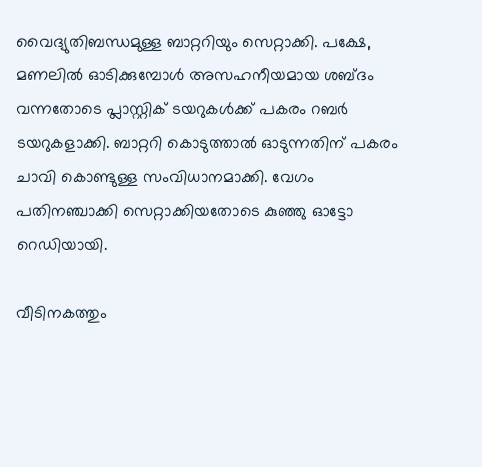വൈദ്യുതിബന്ധമുള്ള ബാറ്ററിയും സെറ്റാക്കി. പക്ഷേ, മണലില്‍ ഓടിക്കുമ്പോള്‍ അസഹനീയമായ ശബ്ദം വന്നതോടെ പ്ലാസ്റ്റിക് ടയറുകള്‍ക്ക് പകരം റബര്‍ ടയറുകളാക്കി. ബാറ്ററി കൊടുത്താല്‍ ഓടുന്നതിന് പകരം ചാവി കൊണ്ടുള്ള സംവിധാനമാക്കി. വേഗം പതിനഞ്ചാക്കി സെറ്റാക്കിയതോടെ കുഞ്ഞു ഓട്ടോ റെഡിയായി.

വീടിനകത്തും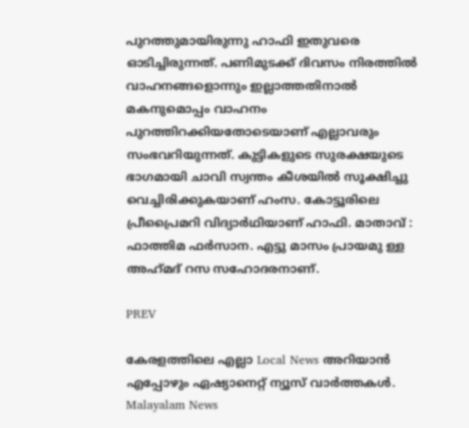പുറത്തുമായിരുന്നു ഹാഫി ഇതുവരെ ഓടിച്ചിരുന്നത്. പണിമുടക്ക് ദിവസം നിരത്തില്‍ വാഹനങ്ങളൊന്നും ഇല്ലാത്തതിനാല്‍ മകനുമൊപ്പം വാഹനം പുറത്തിറക്കിയതോടെയാണ് എല്ലാവരും സംഭവറിയുന്നത്. കുട്ടികളുടെ സുരക്ഷയുടെ ഭാഗമായി ചാവി സ്വന്തം കീശയില്‍ സൂക്ഷിച്ചു വെച്ചിരിക്കുകയാണ് ഹംസ. കോട്ടൂരിലെ പ്രീപ്രൈമറി വിദ്യാര്‍ഥിയാണ് ഹാഫി. മാതാവ് : ഫാത്തിമ ഫര്‍സാന. എട്ടു മാസം പ്രായമു ള്ള അഹ്‌മദ് റസ സഹോദരനാണ്.

PREV

കേരളത്തിലെ എല്ലാ Local News അറിയാൻ എപ്പോഴും ഏഷ്യാനെറ്റ് ന്യൂസ് വാർത്തകൾ. Malayalam News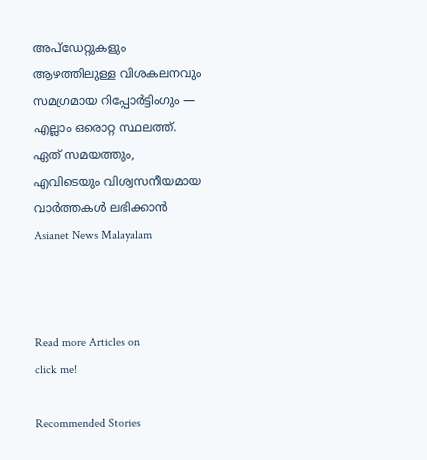അപ്‌ഡേറ്റുകളും ആഴത്തിലുള്ള വിശകലനവും സമഗ്രമായ റിപ്പോർട്ടിംഗും — എല്ലാം ഒരൊറ്റ സ്ഥലത്ത്. ഏത് സമയത്തും, എവിടെയും വിശ്വസനീയമായ വാർത്തകൾ ലഭിക്കാൻ Asianet News Malayalam



Read more Articles on
click me!

Recommended Stories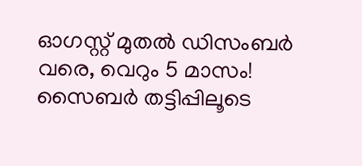ഓഗസ്റ്റ് മുതൽ ഡിസംബർ വരെ, വെറും 5 മാസം! സൈബർ തട്ടിപ്പിലൂടെ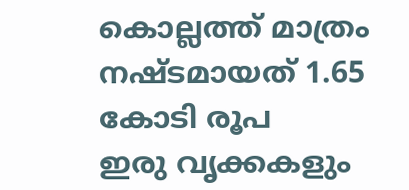കൊല്ലത്ത് മാത്രം നഷ്ടമായത് 1.65 കോടി രൂപ
ഇരു വൃക്കകളും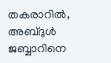തകരാറിൽ, അബ്ദുൾ ജബ്ബാറിനെ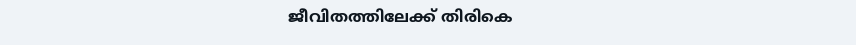ജീവിതത്തിലേക്ക് തിരികെ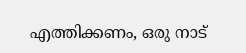എത്തിക്കണം, ഒരു നാട്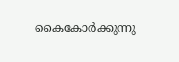കൈകോർക്കുന്നു